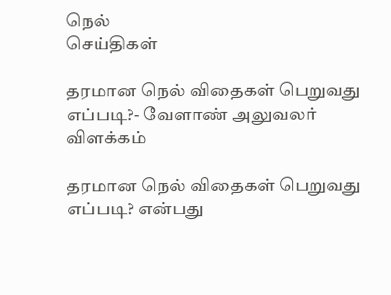நெல்
செய்திகள்

தரமான நெல் விதைகள் பெறுவது எப்படி?- வேளாண் அலுவலர் விளக்கம்

தரமான நெல் விதைகள் பெறுவது எப்படி? என்பது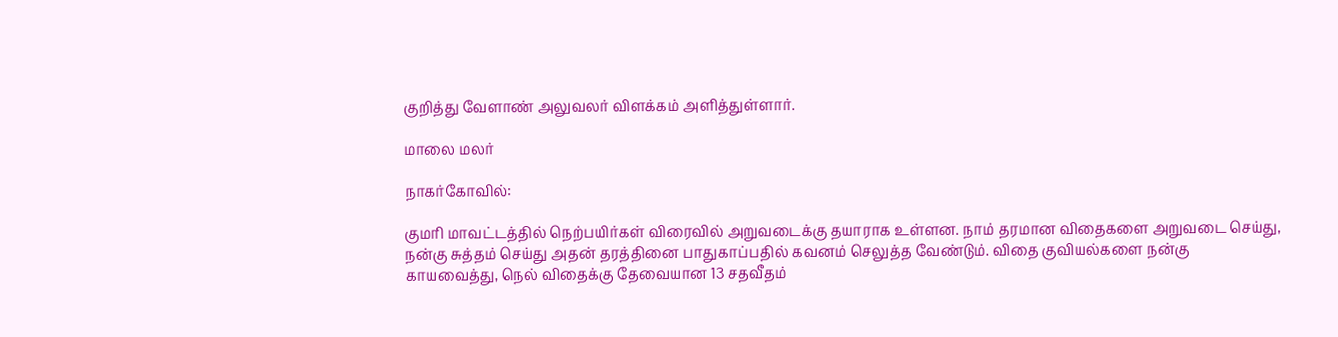குறித்து வேளாண் அலுவலர் விளக்கம் அளித்துள்ளார்.

மாலை மலர்

நாகர்கோவில்:

குமரி மாவட்டத்தில் நெற்பயிர்கள் விரைவில் அறுவடைக்கு தயாராக உள்ளன. நாம் தரமான விதைகளை அறுவடை செய்து, நன்கு சுத்தம் செய்து அதன் தரத்தினை பாதுகாப்பதில் கவனம் செலுத்த வேண்டும். விதை குவியல்களை நன்கு காயவைத்து, நெல் விதைக்கு தேவையான 13 சதவீதம்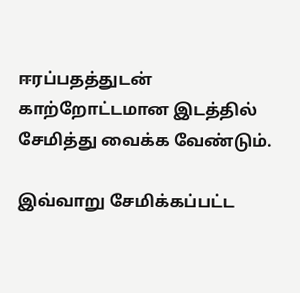ஈரப்பதத்துடன் காற்றோட்டமான இடத்தில் சேமித்து வைக்க வேண்டும்.

இவ்வாறு சேமிக்கப்பட்ட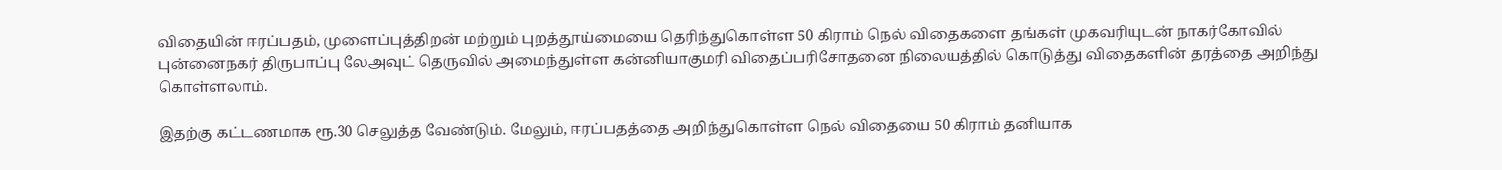விதையின் ஈரப்பதம், முளைப்புத்திறன் மற்றும் புறத்தூய்மையை தெரிந்துகொள்ள 50 கிராம் நெல் விதைகளை தங்கள் முகவரியுடன் நாகர்கோவில் புன்னைநகர் திருபாப்பு லேஅவுட் தெருவில் அமைந்துள்ள கன்னியாகுமரி விதைப்பரிசோதனை நிலையத்தில் கொடுத்து விதைகளின் தரத்தை அறிந்து கொள்ளலாம்.

இதற்கு கட்டணமாக ரூ.30 செலுத்த வேண்டும். மேலும், ஈரப்பதத்தை அறிந்துகொள்ள நெல் விதையை 50 கிராம் தனியாக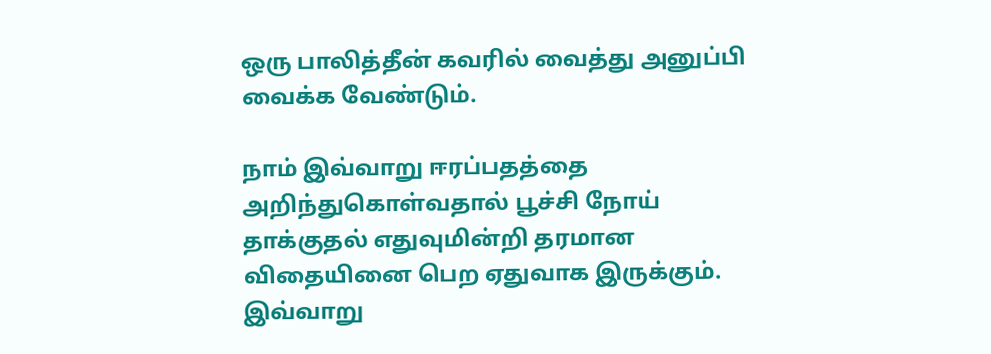ஒரு பாலித்தீன் கவரில் வைத்து அனுப்பி வைக்க வேண்டும்.

நாம் இவ்வாறு ஈரப்பதத்தை அறிந்துகொள்வதால் பூச்சி நோய் தாக்குதல் எதுவுமின்றி தரமான விதையினை பெற ஏதுவாக இருக்கும். இவ்வாறு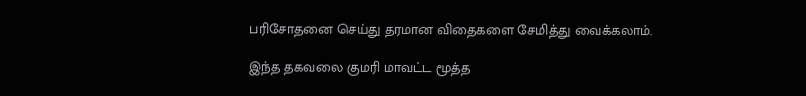பரிசோதனை செய்து தரமான விதைகளை சேமித்து வைக்கலாம்.

இந்த தகவலை குமரி மாவட்ட மூத்த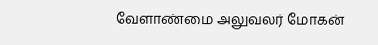வேளாண்மை அலுவலர் மோகன்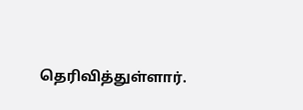தெரிவித்துள்ளார்.